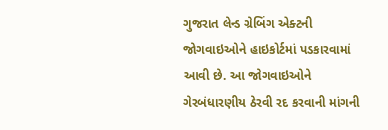ગુજરાત લેન્ડ ગ્રેબિંગ એક્ટની જોગવાઇઓને હાઇકોર્ટમાં પડકારવામાં આવી છે. આ જોગવાઇઓને ગેરબંધારણીય ઠેરવી રદ કરવાની માંગની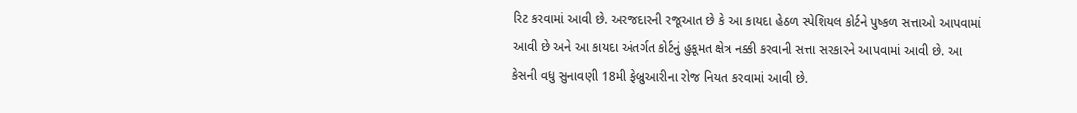રિટ કરવામાં આવી છે. અરજદારની રજૂઆત છે કે આ કાયદા હેઠળ સ્પેશિયલ કોર્ટને પુષ્કળ સત્તાઓ આપવામાં આવી છે અને આ કાયદા અંતર્ગત કોર્ટનું હુકૂમત ક્ષેત્ર નક્કી કરવાની સત્તા સરકારને આપવામાં આવી છે. આ કેસની વધુ સુનાવણી 18મી ફેબ્રુઆરીના રોજ નિયત કરવામાં આવી છે.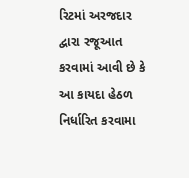રિટમાં અરજદાર દ્વારા રજૂઆત કરવામાં આવી છે કે આ કાયદા હેઠળ નિર્ધારિત કરવામા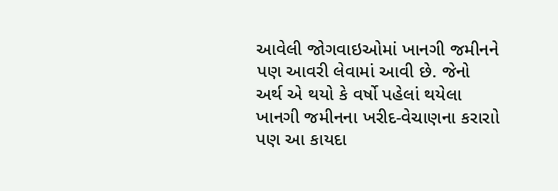આવેલી જોગવાઇઓમાં ખાનગી જમીનને પણ આવરી લેવામાં આવી છે. જેનો અર્થ એ થયો કે વર્ષો પહેલાં થયેલા ખાનગી જમીનના ખરીદ-વેચાણના કરારાો પણ આ કાયદા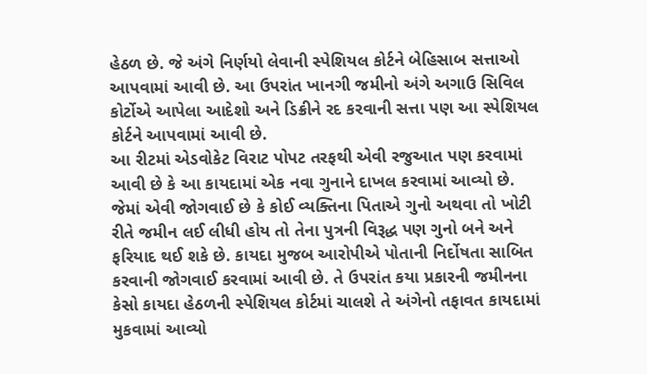હેઠળ છે. જે અંગે નિર્ણયો લેવાની સ્પેશિયલ કોર્ટને બેહિસાબ સત્તાઓ આપવામાં આવી છે. આ ઉપરાંત ખાનગી જમીનો અંગે અગાઉ સિવિલ કોર્ટોએ આપેલા આદેશો અને ડિક્રીને રદ કરવાની સત્તા પણ આ સ્પેશિયલ કોર્ટને આપવામાં આવી છે.
આ રીટમાં એડવોકેટ વિરાટ પોપટ તરફથી એવી રજુઆત પણ કરવામાં આવી છે કે આ કાયદામાં એક નવા ગુનાને દાખલ કરવામાં આવ્યો છે. જેમાં એવી જોગવાઈ છે કે કોઈ વ્યક્તિના પિતાએ ગુનો અથવા તો ખોટી રીતે જમીન લઈ લીધી હોય તો તેના પુત્રની વિરૂદ્ધ પણ ગુનો બને અને ફરિયાદ થઈ શકે છે. કાયદા મુજબ આરોપીએ પોતાની નિર્દોષતા સાબિત કરવાની જોગવાઈ કરવામાં આવી છે. તે ઉપરાંત કયા પ્રકારની જમીનના કેસો કાયદા હેઠળની સ્પેશિયલ કોર્ટમાં ચાલશે તે અંગેનો તફાવત કાયદામાં મુકવામાં આવ્યો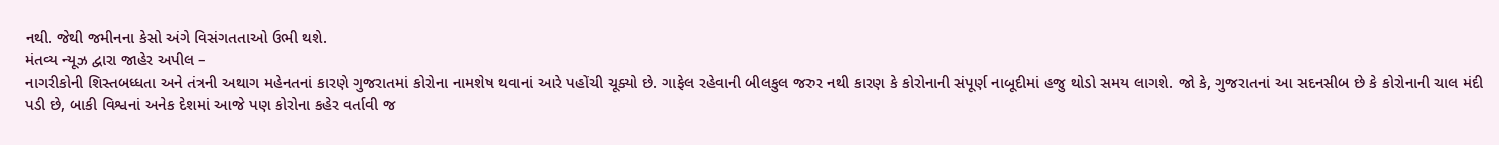નથી. જેથી જમીનના કેસો અંગે વિસંગતતાઓ ઉભી થશે.
મંતવ્ય ન્યૂઝ દ્વારા જાહેર અપીલ –
નાગરીકોની શિસ્તબધ્ધતા અને તંત્રની અથાગ મહેનતનાં કારણે ગુજરાતમાં કોરોના નામશેષ થવાનાં આરે પહોંચી ચૂક્યો છે. ગાફેલ રહેવાની બીલકુલ જરુર નથી કારણ કે કોરોનાની સંપૂર્ણ નાબૂદીમાં હજુ થોડો સમય લાગશે. જો કે, ગુજરાતનાં આ સદનસીબ છે કે કોરોનાની ચાલ મંદી પડી છે, બાકી વિશ્વનાં અનેક દેશમાં આજે પણ કોરોના કહેર વર્તાવી જ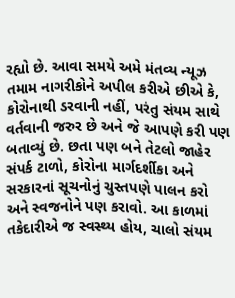રહ્યો છે. આવા સમયે અમે મંતવ્ય ન્યૂઝ તમામ નાગરીકોને અપીલ કરીએ છીએ કે, કોરોનાથી ડરવાની નહીં, પરંતુ સંયમ સાથે વર્તવાની જરુર છે અને જે આપણે કરી પણ બતાવ્યું છે. છતા પણ બને તેટલો જાહેર સંપર્ક ટાળો, કોરોના માર્ગદર્શીકા અને સરકારનાં સૂચનોનું ચુસ્તપણે પાલન કરો અને સ્વજનોને પણ કરાવો. આ કાળમાં તકેદારીએ જ સ્વસ્થ્ય હોય, ચાલો સંયમ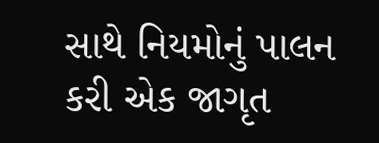સાથે નિયમોનું પાલન કરી એક જાગૃત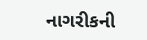નાગરીકની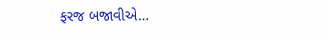ફરજ બજાવીએ…